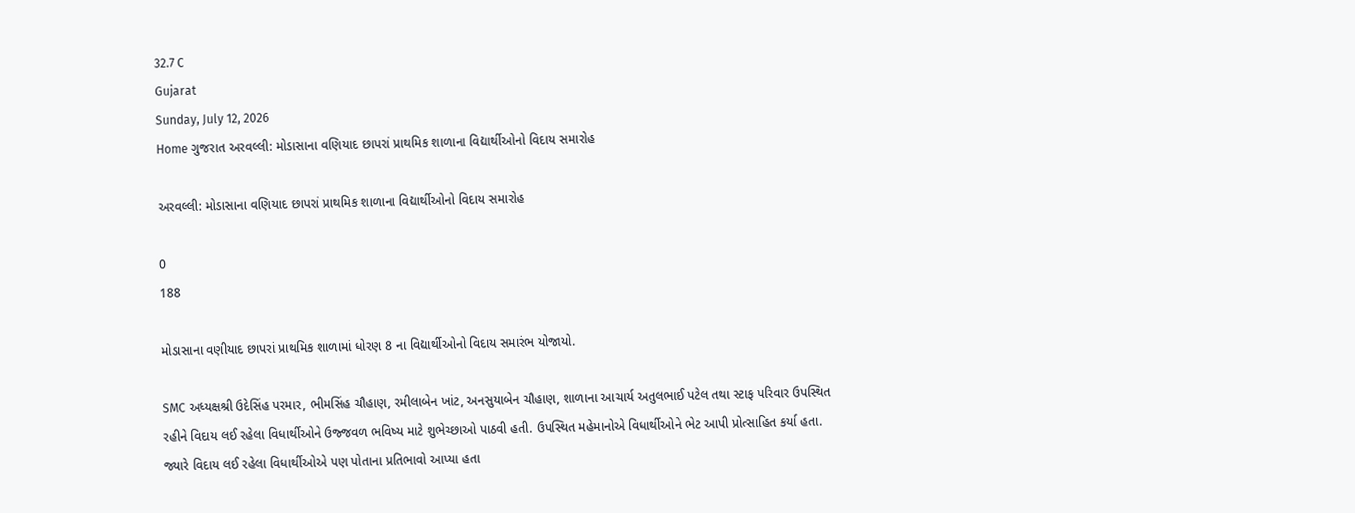32.7 C
Gujarat
Sunday, July 12, 2026
Home ગુજરાત અરવલ્લી: મોડાસાના વણિયાદ છાપરાં પ્રાથમિક શાળાના વિદ્યાર્થીઓનો વિદાય સમારોહ

અરવલ્લી: મોડાસાના વણિયાદ છાપરાં પ્રાથમિક શાળાના વિદ્યાર્થીઓનો વિદાય સમારોહ

0
188

મોડાસાના વણીયાદ છાપરાં પ્રાથમિક શાળામાં ધોરણ 8 ના વિદ્યાર્થીઓનો વિદાય સમારંભ યોજાયો.

SMC અધ્યક્ષશ્રી ઉદેસિંહ પરમાર, ભીમસિંહ ચૌહાણ, રમીલાબેન ખાંટ, અનસુયાબેન ચૌહાણ, શાળાના આચાર્ય અતુલભાઈ પટેલ તથા સ્ટાફ પરિવાર ઉપસ્થિત રહીને વિદાય લ‌ઈ રહેલા વિધાર્થીઓને ઉજ્જવળ ભવિષ્ય માટે શુભેચ્છાઓ પાઠવી હતી. ઉપસ્થિત મહેમાનોએ વિધાર્થીઓને ભેટ આપી પ્રોત્સાહિત કર્યા હતા. જ્યારે વિદાય લ‌ઈ રહેલા વિધાર્થીઓએ પણ પોતાના પ્રતિભાવો આપ્યા હતા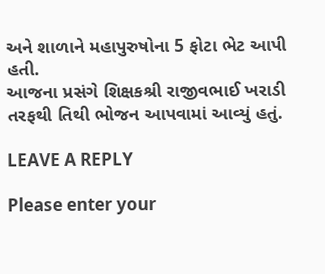અને શાળાને મહાપુરુષોના 5 ફોટા ભેટ આપી હતી.
આજના પ્રસંગે શિક્ષકશ્રી રાજીવભાઈ ખરાડી તરફથી તિથી ભોજન આપવામાં આવ્યું હતું.

LEAVE A REPLY

Please enter your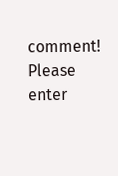comment!
Please enter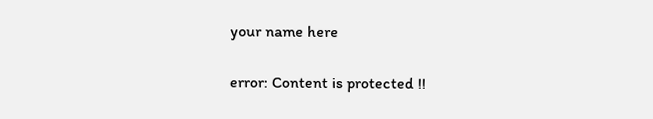your name here

error: Content is protected !!